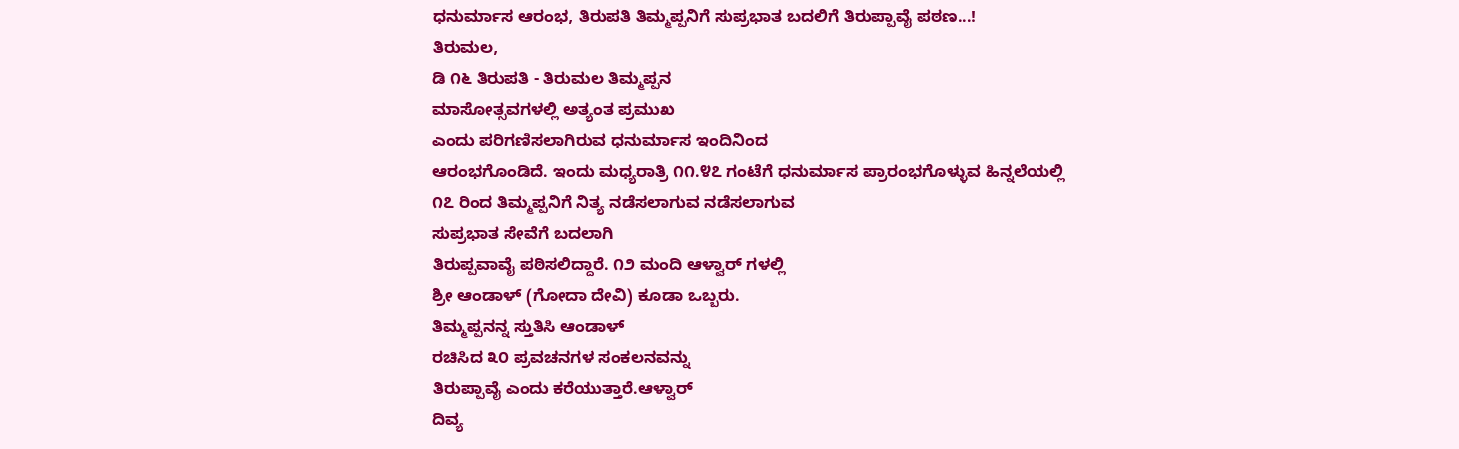ಧನುರ್ಮಾಸ ಆರಂಭ, ತಿರುಪತಿ ತಿಮ್ಮಪ್ಪನಿಗೆ ಸುಪ್ರಭಾತ ಬದಲಿಗೆ ತಿರುಪ್ಪಾವೈ ಪಠಣ...!
ತಿರುಮಲ,
ಡಿ ೧೬ ತಿರುಪತಿ - ತಿರುಮಲ ತಿಮ್ಮಪ್ಪನ
ಮಾಸೋತ್ಸವಗಳಲ್ಲಿ ಅತ್ಯಂತ ಪ್ರಮುಖ
ಎಂದು ಪರಿಗಣಿಸಲಾಗಿರುವ ಧನುರ್ಮಾಸ ಇಂದಿನಿಂದ
ಆರಂಭಗೊಂಡಿದೆ. ಇಂದು ಮಧ್ಯರಾತ್ರಿ ೧೧.೪೭ ಗಂಟೆಗೆ ಧನುರ್ಮಾಸ ಪ್ರಾರಂಭಗೊಳ್ಳುವ ಹಿನ್ನಲೆಯಲ್ಲಿ
೧೭ ರಿಂದ ತಿಮ್ಮಪ್ಪನಿಗೆ ನಿತ್ಯ ನಡೆಸಲಾಗುವ ನಡೆಸಲಾಗುವ
ಸುಪ್ರಭಾತ ಸೇವೆಗೆ ಬದಲಾಗಿ
ತಿರುಪ್ಪವಾವೈ ಪಠಿಸಲಿದ್ದಾರೆ. ೧೨ ಮಂದಿ ಆಳ್ವಾರ್ ಗಳಲ್ಲಿ
ಶ್ರೀ ಆಂಡಾಳ್ (ಗೋದಾ ದೇವಿ) ಕೂಡಾ ಒಬ್ಬರು.
ತಿಮ್ಮಪ್ಪನನ್ನ ಸ್ತುತಿಸಿ ಆಂಡಾಳ್
ರಚಿಸಿದ ೩೦ ಪ್ರವಚನಗಳ ಸಂಕಲನವನ್ನು
ತಿರುಪ್ಪಾವೈ ಎಂದು ಕರೆಯುತ್ತಾರೆ.ಆಳ್ವಾರ್
ದಿವ್ಯ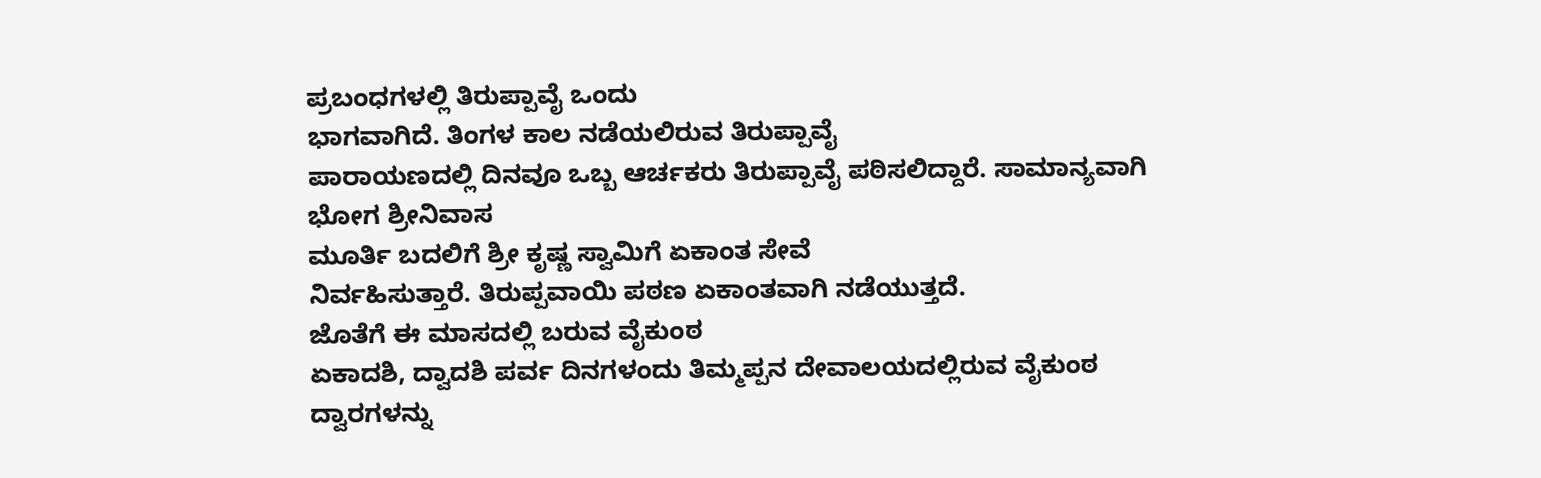ಪ್ರಬಂಧಗಳಲ್ಲಿ ತಿರುಪ್ಪಾವೈ ಒಂದು
ಭಾಗವಾಗಿದೆ. ತಿಂಗಳ ಕಾಲ ನಡೆಯಲಿರುವ ತಿರುಪ್ಪಾವೈ
ಪಾರಾಯಣದಲ್ಲಿ ದಿನವೂ ಒಬ್ಬ ಆರ್ಚಕರು ತಿರುಪ್ಪಾವೈ ಪಠಿಸಲಿದ್ದಾರೆ. ಸಾಮಾನ್ಯವಾಗಿ ಭೋಗ ಶ್ರೀನಿವಾಸ
ಮೂರ್ತಿ ಬದಲಿಗೆ ಶ್ರೀ ಕೃಷ್ಣ ಸ್ವಾಮಿಗೆ ಏಕಾಂತ ಸೇವೆ
ನಿರ್ವಹಿಸುತ್ತಾರೆ. ತಿರುಪ್ಪವಾಯಿ ಪಠಣ ಏಕಾಂತವಾಗಿ ನಡೆಯುತ್ತದೆ.
ಜೊತೆಗೆ ಈ ಮಾಸದಲ್ಲಿ ಬರುವ ವೈಕುಂಠ
ಏಕಾದಶಿ, ದ್ವಾದಶಿ ಪರ್ವ ದಿನಗಳಂದು ತಿಮ್ಮಪ್ಪನ ದೇವಾಲಯದಲ್ಲಿರುವ ವೈಕುಂಠ ದ್ವಾರಗಳನ್ನು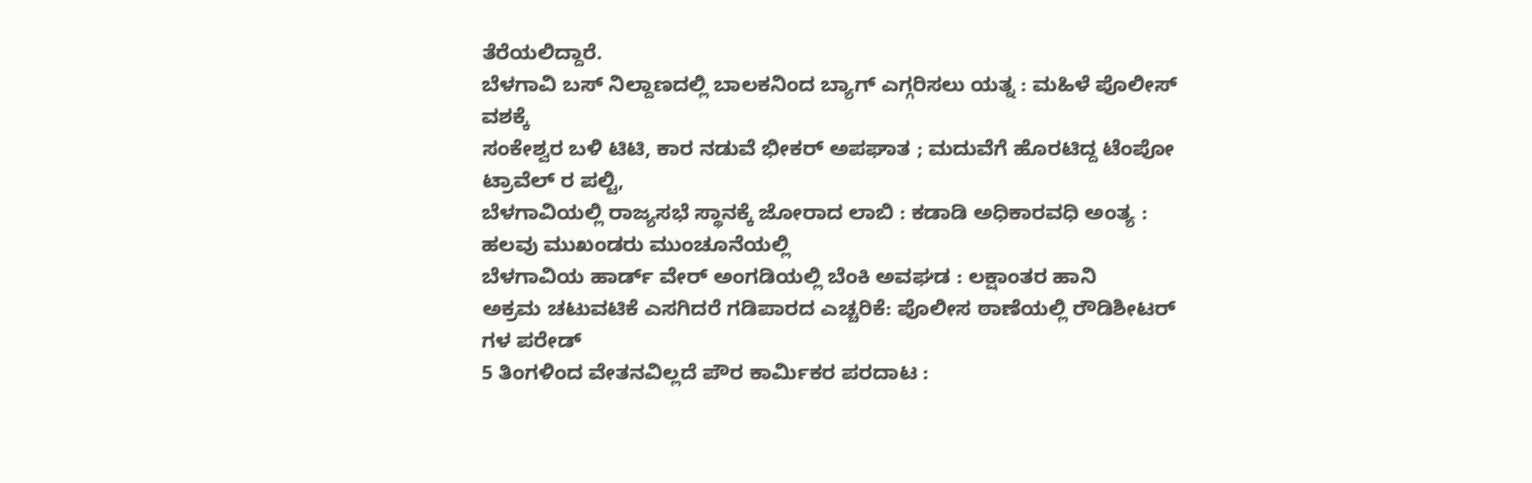ತೆರೆಯಲಿದ್ದಾರೆ.
ಬೆಳಗಾವಿ ಬಸ್ ನಿಲ್ದಾಣದಲ್ಲಿ ಬಾಲಕನಿಂದ ಬ್ಯಾಗ್ ಎಗ್ಗರಿಸಲು ಯತ್ನ : ಮಹಿಳೆ ಪೊಲೀಸ್ ವಶಕ್ಕೆ
ಸಂಕೇಶ್ವರ ಬಳಿ ಟಿಟಿ, ಕಾರ ನಡುವೆ ಭೀಕರ್ ಅಪಘಾತ ; ಮದುವೆಗೆ ಹೊರಟಿದ್ದ ಟೆಂಪೋ ಟ್ರಾವೆಲ್ ರ ಪಲ್ಟಿ,
ಬೆಳಗಾವಿಯಲ್ಲಿ ರಾಜ್ಯಸಭೆ ಸ್ಥಾನಕ್ಕೆ ಜೋರಾದ ಲಾಬಿ : ಕಡಾಡಿ ಅಧಿಕಾರವಧಿ ಅಂತ್ಯ : ಹಲವು ಮುಖಂಡರು ಮುಂಚೂನೆಯಲ್ಲಿ
ಬೆಳಗಾವಿಯ ಹಾರ್ಡ್ ವೇರ್ ಅಂಗಡಿಯಲ್ಲಿ ಬೆಂಕಿ ಅವಘಡ : ಲಕ್ಷಾಂತರ ಹಾನಿ
ಅಕ್ರಮ ಚಟುವಟಿಕೆ ಎಸಗಿದರೆ ಗಡಿಪಾರದ ಎಚ್ಚರಿಕೆ: ಪೊಲೀಸ ಠಾಣೆಯಲ್ಲಿ ರೌಡಿಶೀಟರ್ ಗಳ ಪರೇಡ್
5 ತಿಂಗಳಿಂದ ವೇತನವಿಲ್ಲದೆ ಪೌರ ಕಾರ್ಮಿಕರ ಪರದಾಟ :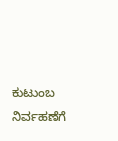ಕುಟುಂಬ ನಿರ್ವಹಣೆಗೆ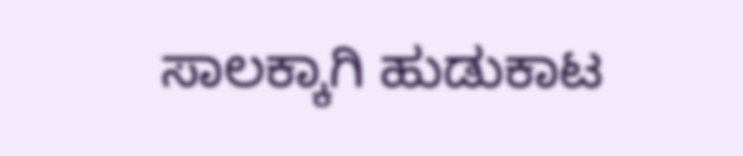ಸಾಲಕ್ಕಾಗಿ ಹುಡುಕಾಟ